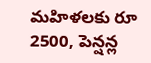మహిళలకు రూ 2500, పెన్షన్ల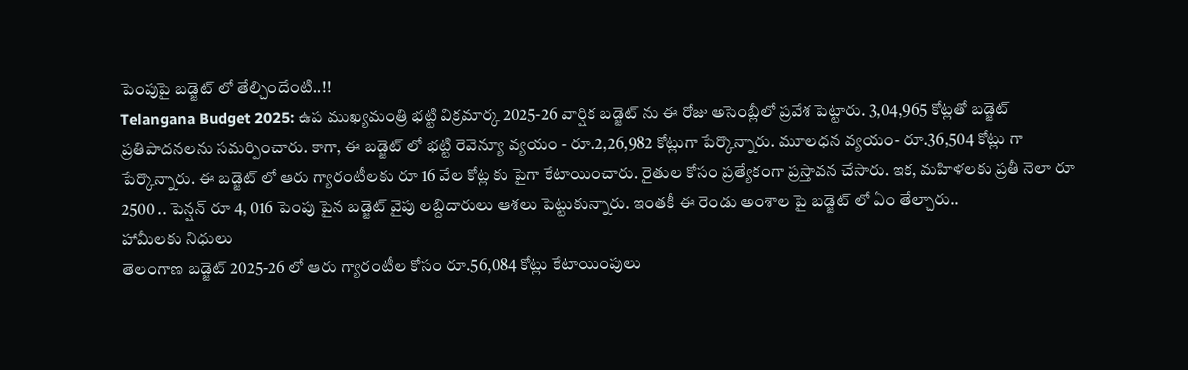పెంపుపై బడ్జెట్ లో తేల్చిందేంటి..!!
Telangana Budget 2025: ఉప ముఖ్యమంత్రి భట్టి విక్రమార్క 2025-26 వార్షిక బడ్జెట్ ను ఈ రోజు అసెంబ్లీలో ప్రవేశ పెట్టారు. 3,04,965 కోట్లతో బడ్జెట్ ప్రతిపాదనలను సమర్పించారు. కాగా, ఈ బడ్జెట్ లో భట్టి రెవెన్యూ వ్యయం - రూ.2,26,982 కోట్లుగా పేర్కొన్నారు. మూలధన వ్యయం- రూ.36,504 కోట్లు గా పేర్కొన్నారు. ఈ బడ్జెట్ లో ఆరు గ్యారంటీలకు రూ 16 వేల కోట్ల కు పైగా కేటాయించారు. రైతుల కోసం ప్రత్యేకంగా ప్రస్తావన చేసారు. ఇక, మహిళలకు ప్రతీ నెలా రూ 2500 .. పెన్షన్ రూ 4, 016 పెంపు పైన బడ్జెట్ వైపు లబ్దిదారులు ఆశలు పెట్టుకున్నారు. ఇంతకీ ఈ రెండు అంశాల పై బడ్జెట్ లో ఏం తేల్చారు..
హామీలకు నిధులు
తెలంగాణ బడ్జెట్ 2025-26 లో ఆరు గ్యారంటీల కోసం రూ.56,084 కోట్లు కేటాయింపులు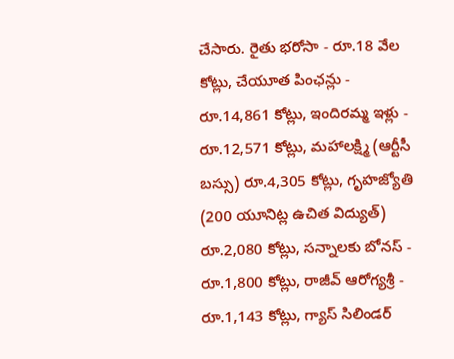చేసారు. రైతు భరోసా - రూ.18 వేల కోట్లు, చేయూత పింఛన్లు - రూ.14,861 కోట్లు, ఇందిరమ్మ ఇళ్లు - రూ.12,571 కోట్లు, మహాలక్ష్మి (ఆర్టీసీ బస్సు) రూ.4,305 కోట్లు, గృహజ్యోతి (200 యూనిట్ల ఉచిత విద్యుత్) రూ.2,080 కోట్లు, సన్నాలకు బోనస్ - రూ.1,800 కోట్లు, రాజీవ్ ఆరోగ్యశ్రీ - రూ.1,143 కోట్లు, గ్యాస్ సిలిండర్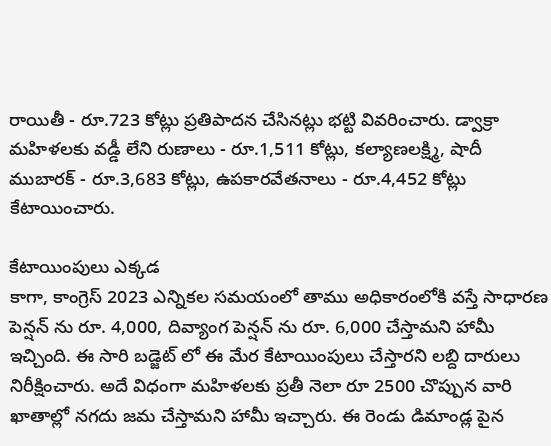రాయితీ - రూ.723 కోట్లు ప్రతిపాదన చేసినట్లు భట్టి వివరించారు. డ్వాక్రా మహిళలకు వడ్డీ లేని రుణాలు - రూ.1,511 కోట్లు, కల్యాణలక్ష్మి, షాదీ ముబారక్ - రూ.3,683 కోట్లు, ఉపకారవేతనాలు - రూ.4,452 కోట్లు కేటాయించారు.

కేటాయింపులు ఎక్కడ
కాగా, కాంగ్రెస్ 2023 ఎన్నికల సమయంలో తాము అధికారంలోకి వస్తే సాధారణ పెన్షన్ ను రూ. 4,000, దివ్యాంగ పెన్షన్ ను రూ. 6,000 చేస్తామని హామీ ఇచ్చింది. ఈ సారి బడ్జెట్ లో ఈ మేర కేటాయింపులు చేస్తారని లబ్ది దారులు నిరీక్షించారు. అదే విధంగా మహిళలకు ప్రతీ నెలా రూ 2500 చొప్పున వారి ఖాతాల్లో నగదు జమ చేస్తామని హామీ ఇచ్చారు. ఈ రెండు డిమాండ్ల పైన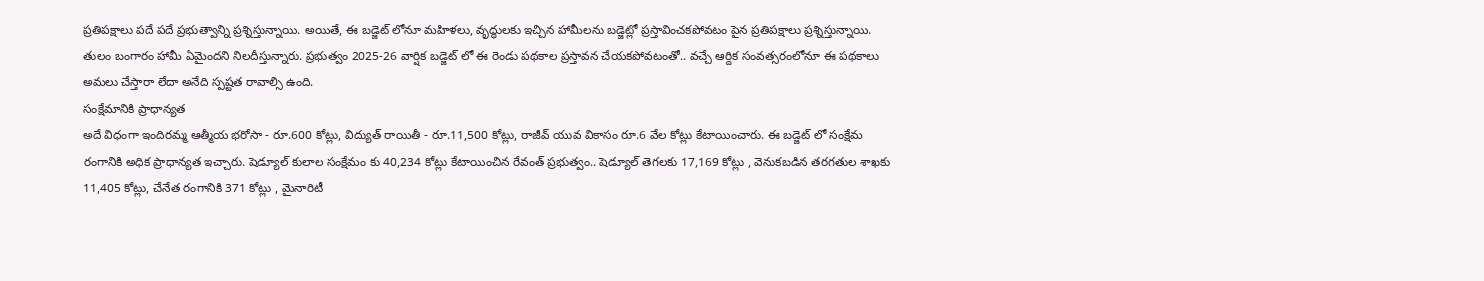ప్రతిపక్షాలు పదే పదే ప్రభుత్వాన్ని ప్రశ్నిస్తున్నాయి. అయితే, ఈ బడ్జెట్ లోనూ మహిళలు, వృద్ధులకు ఇచ్చిన హామీలను బడ్జెట్లో ప్రస్తావించకపోవటం పైన ప్రతిపక్షాలు ప్రశ్నిస్తున్నాయి. తులం బంగారం హామీ ఏమైందని నిలదీస్తున్నారు. ప్రభుత్వం 2025-26 వార్షిక బడ్జెట్ లో ఈ రెండు పథకాల ప్రస్తావన చేయకపోవటంతో.. వచ్చే ఆర్దిక సంవత్సరంలోనూ ఈ పథకాలు అమలు చేస్తారా లేదా అనేది స్పష్టత రావాల్సి ఉంది.
సంక్షేమానికి ప్రాధాన్యత
అదే విధంగా ఇందిరమ్మ ఆత్మీయ భరోసా - రూ.600 కోట్లు, విద్యుత్ రాయితీ - రూ.11,500 కోట్లు, రాజీవ్ యువ వికాసం రూ.6 వేల కోట్లు కేటాయించారు. ఈ బడ్జెట్ లో సంక్షేమ రంగానికి అధిక ప్రాధాన్యత ఇచ్చారు. షెడ్యూల్ కులాల సంక్షేమం కు 40,234 కోట్లు కేటాయించిన రేవంత్ ప్రభుత్వం.. షెడ్యూల్ తెగలకు 17,169 కోట్లు , వెనుకబడిన తరగతుల శాఖకు 11,405 కోట్లు, చేనేత రంగానికి 371 కోట్లు , మైనారిటీ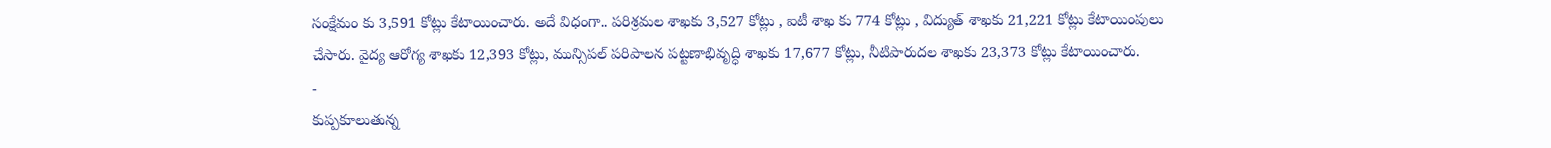సంక్షేమం కు 3,591 కోట్లు కేటాయించారు. అదే విధంగా.. పరిశ్రమల శాఖకు 3,527 కోట్లు , ఐటీ శాఖ కు 774 కోట్లు , విద్యుత్ శాఖకు 21,221 కోట్లు కేటాయింపులు చేసారు. వైద్య ఆరోగ్య శాఖకు 12,393 కోట్లు, మున్సిపల్ పరిపాలన పట్టణాభివృద్ధి శాఖకు 17,677 కోట్లు, నీటిపారుదల శాఖకు 23,373 కోట్లు కేటాయించారు.
-
కుప్పకూలుతున్న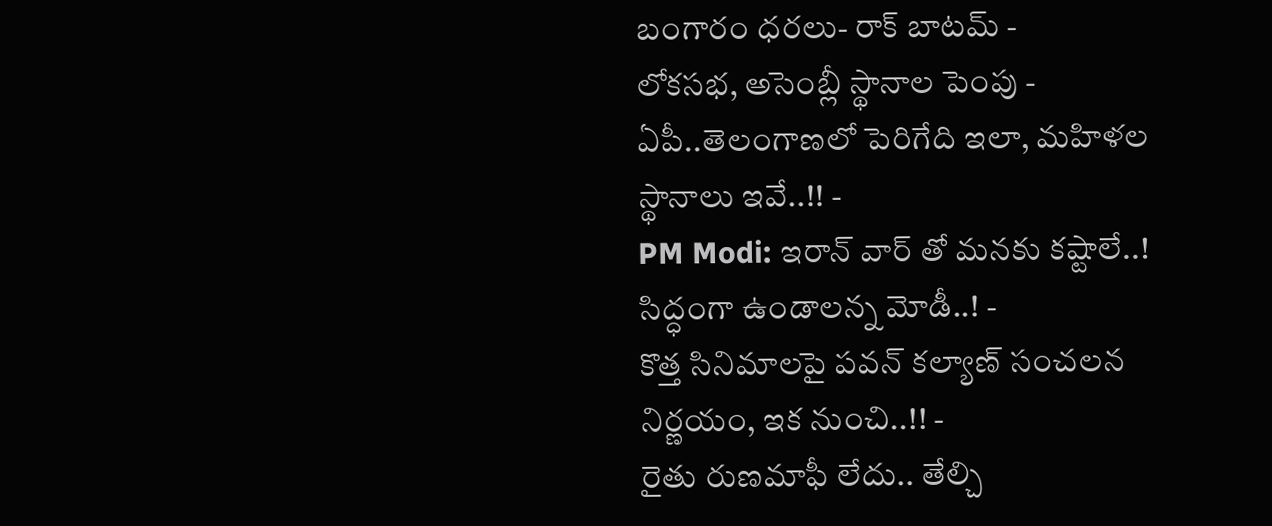బంగారం ధరలు- రాక్ బాటమ్ -
లోకసభ, అసెంబ్లీ స్థానాల పెంపు - ఏపీ..తెలంగాణలో పెరిగేది ఇలా, మహిళల స్థానాలు ఇవే..!! -
PM Modi: ఇరాన్ వార్ తో మనకు కష్టాలే..! సిద్ధంగా ఉండాలన్న మోడీ..! -
కొత్త సినిమాలపై పవన్ కల్యాణ్ సంచలన నిర్ణయం, ఇక నుంచి..!! -
రైతు రుణమాఫీ లేదు.. తేల్చి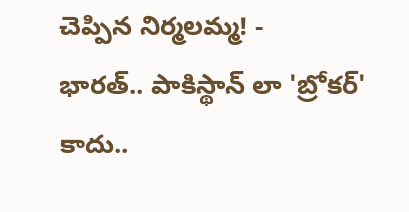చెప్పిన నిర్మలమ్మ! -
భారత్.. పాకిస్థాన్ లా 'బ్రోకర్' కాదు..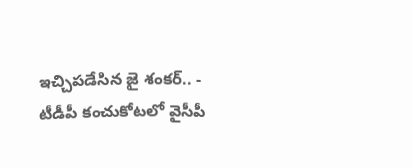ఇచ్చిపడేసిన జై శంకర్.. -
టీడీపీ కంచుకోటలో వైసీపీ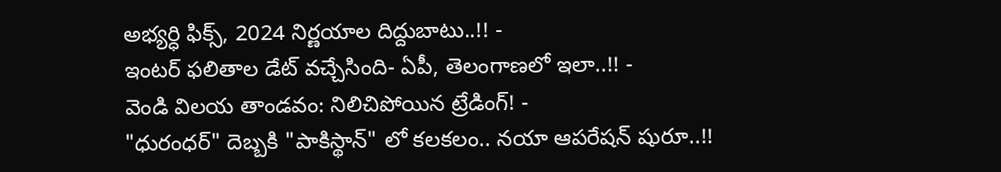అభ్యర్ధి ఫిక్స్, 2024 నిర్ణయాల దిద్దుబాటు..!! -
ఇంటర్ ఫలితాల డేట్ వచ్చేసింది- ఏపీ, తెలంగాణలో ఇలా..!! -
వెండి విలయ తాండవం: నిలిచిపోయిన ట్రేడింగ్! -
"ధురంధర్" దెబ్బకి "పాకిస్థాన్" లో కలకలం.. నయా ఆపరేషన్ షురూ..!!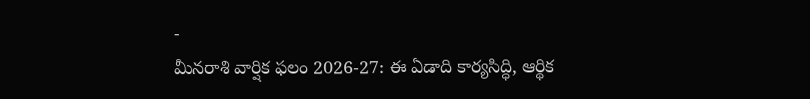-
మీనరాశి వార్షిక ఫలం 2026-27: ఈ ఏడాది కార్యసిద్ధి, ఆర్థిక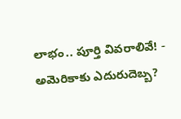లాభం.. పూర్తి వివరాలివే! -
అమెరికాకు ఎదురుదెబ్బ?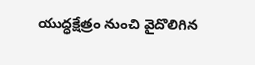యుద్ధక్షేత్రం నుంచి వైదొలిగిన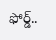ఫోర్డ్..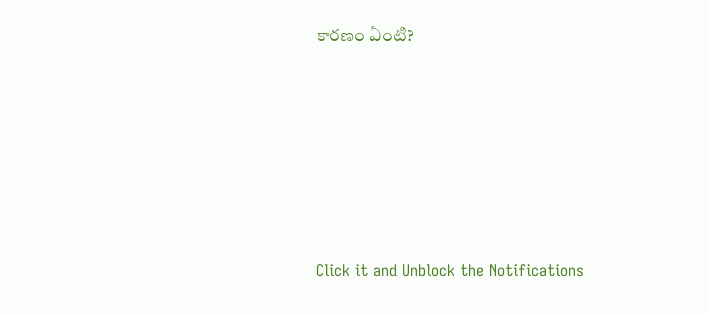కారణం ఏంటి?











Click it and Unblock the Notifications